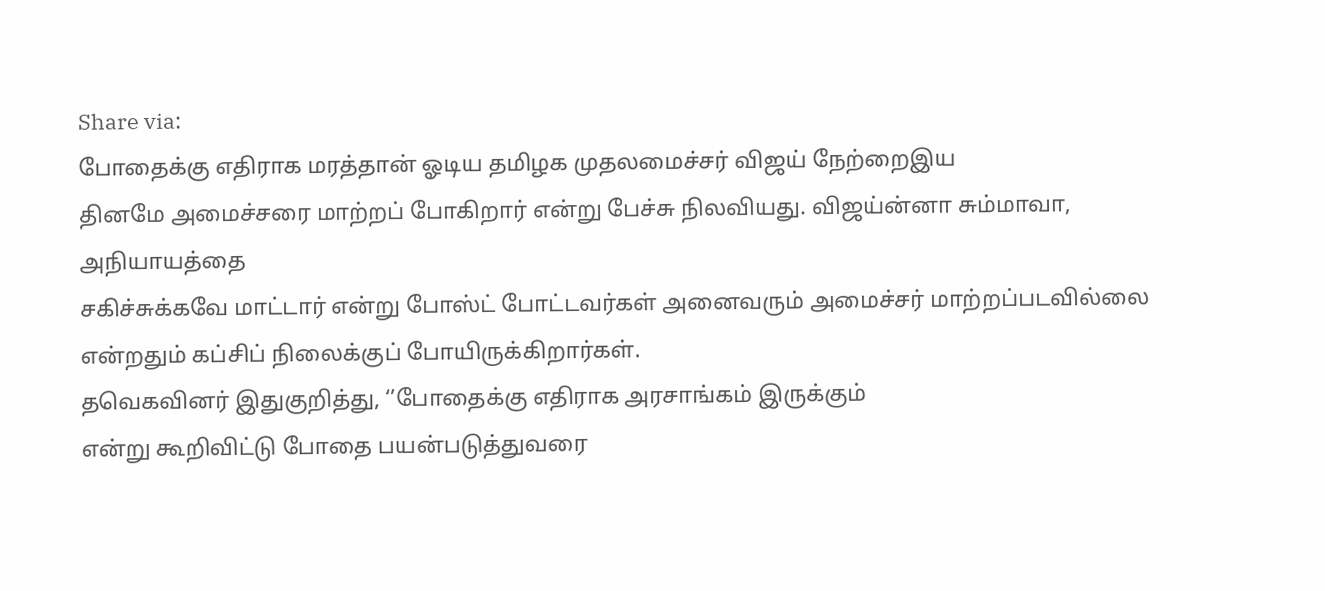Share via:
போதைக்கு எதிராக மரத்தான் ஓடிய தமிழக முதலமைச்சர் விஜய் நேற்றைஇய
தினமே அமைச்சரை மாற்றப் போகிறார் என்று பேச்சு நிலவியது. விஜய்ன்னா சும்மாவா, அநியாயத்தை
சகிச்சுக்கவே மாட்டார் என்று போஸ்ட் போட்டவர்கள் அனைவரும் அமைச்சர் மாற்றப்படவில்லை
என்றதும் கப்சிப் நிலைக்குப் போயிருக்கிறார்கள்.
தவெகவினர் இதுகுறித்து, ‘’போதைக்கு எதிராக அரசாங்கம் இருக்கும்
என்று கூறிவிட்டு போதை பயன்படுத்துவரை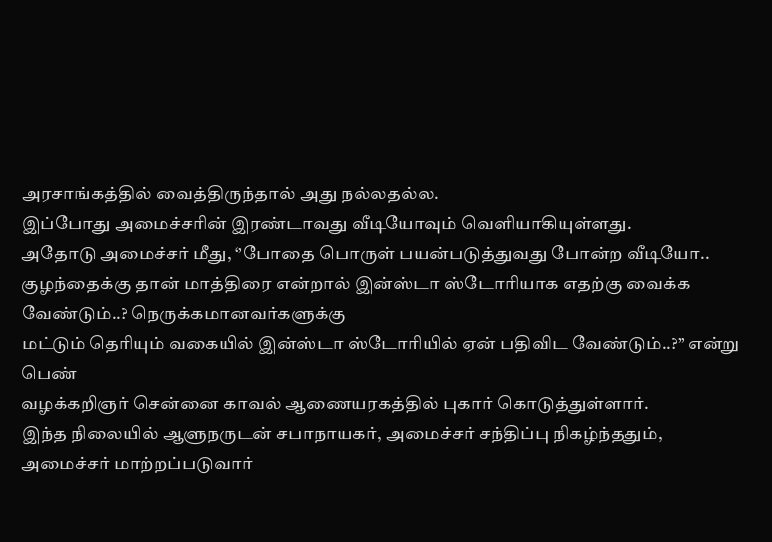அரசாங்கத்தில் வைத்திருந்தால் அது நல்லதல்ல.
இப்போது அமைச்சரின் இரண்டாவது வீடியோவும் வெளியாகியுள்ளது.
அதோடு அமைச்சர் மீது, ‘’போதை பொருள் பயன்படுத்துவது போன்ற வீடியோ..
குழந்தைக்கு தான் மாத்திரை என்றால் இன்ஸ்டா ஸ்டோரியாக எதற்கு வைக்க வேண்டும்..? நெருக்கமானவர்களுக்கு
மட்டும் தெரியும் வகையில் இன்ஸ்டா ஸ்டோரியில் ஏன் பதிவிட வேண்டும்..?’’ என்று பெண்
வழக்கறிஞர் சென்னை காவல் ஆணையரகத்தில் புகார் கொடுத்துள்ளார்.
இந்த நிலையில் ஆளுநருடன் சபாநாயகர், அமைச்சர் சந்திப்பு நிகழ்ந்ததும்,
அமைச்சர் மாற்றப்படுவார்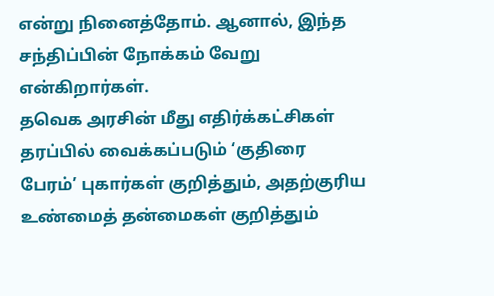என்று நினைத்தோம். ஆனால், இந்த சந்திப்பின் நோக்கம் வேறு என்கிறார்கள்.
தவெக அரசின் மீது எதிர்க்கட்சிகள் தரப்பில் வைக்கப்படும் ‘குதிரை
பேரம்’ புகார்கள் குறித்தும், அதற்குரிய உண்மைத் தன்மைகள் குறித்தும்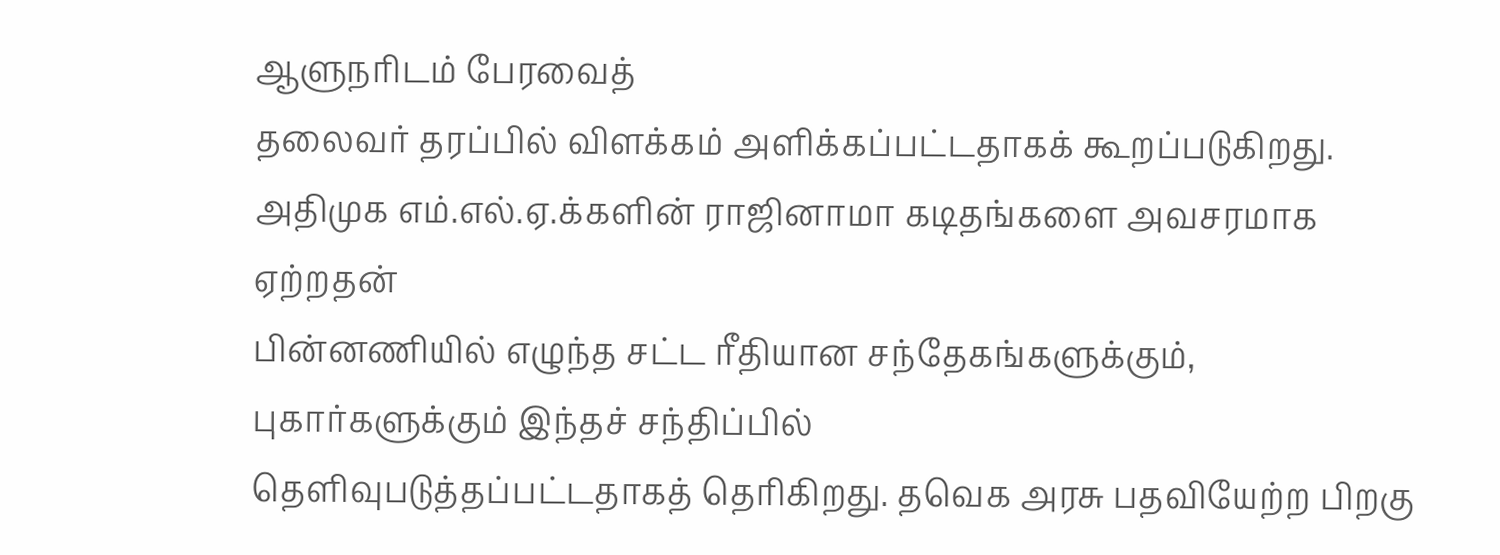ஆளுநரிடம் பேரவைத்
தலைவர் தரப்பில் விளக்கம் அளிக்கப்பட்டதாகக் கூறப்படுகிறது.
அதிமுக எம்.எல்.ஏ.க்களின் ராஜினாமா கடிதங்களை அவசரமாக ஏற்றதன்
பின்னணியில் எழுந்த சட்ட ரீதியான சந்தேகங்களுக்கும், புகார்களுக்கும் இந்தச் சந்திப்பில்
தெளிவுபடுத்தப்பட்டதாகத் தெரிகிறது. தவெக அரசு பதவியேற்ற பிறகு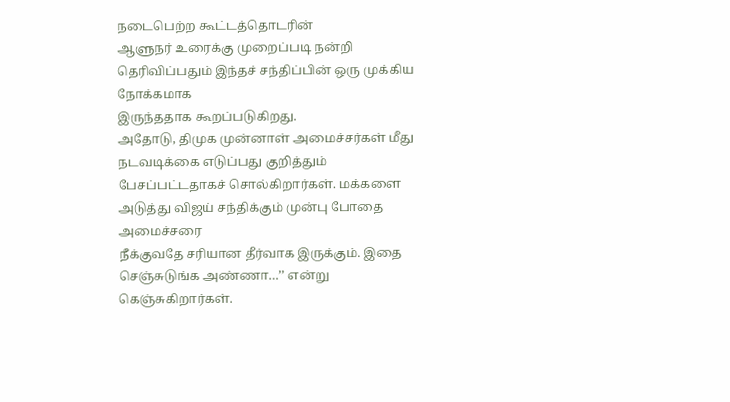நடைபெற்ற கூட்டத்தொடரின்
ஆளுநர் உரைக்கு முறைப்படி நன்றி தெரிவிப்பதும் இந்தச் சந்திப்பின் ஒரு முக்கிய நோக்கமாக
இருந்ததாக கூறப்படுகிறது.
அதோடு, திமுக முன்னாள் அமைச்சர்கள் மீது நடவடிக்கை எடுப்பது குறித்தும்
பேசப்பட்டதாகச் சொல்கிறார்கள். மக்களை அடுத்து விஜய் சந்திக்கும் முன்பு போதை அமைச்சரை
நீக்குவதே சரியான தீர்வாக இருக்கும். இதை செஞ்சுடுங்க அண்ணா…’’ என்று கெஞ்சுகிறார்கள்.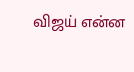விஜய் என்ன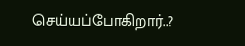செய்யப்போகிறார்..?